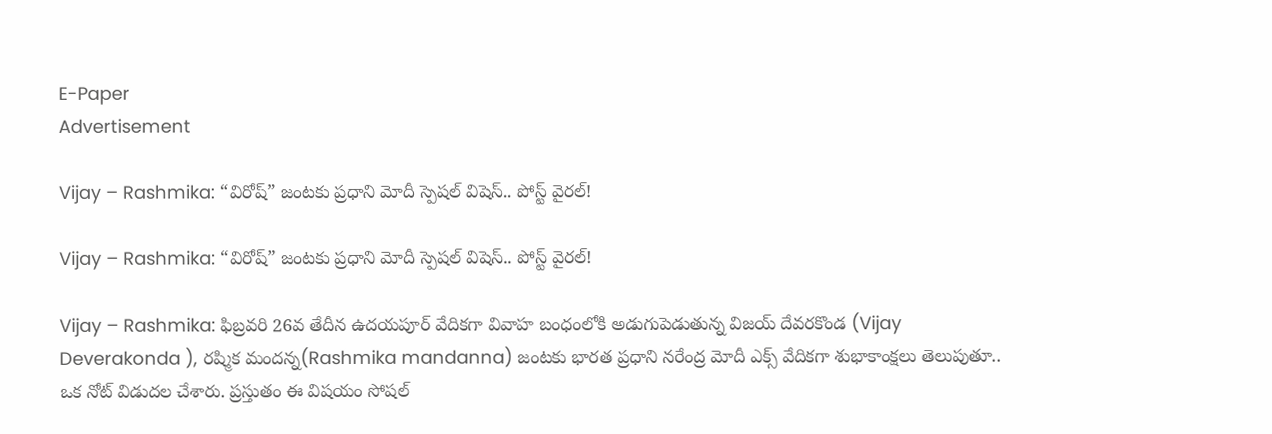E-Paper
Advertisement

Vijay – Rashmika: “విరోష్” జంటకు ప్రధాని మోదీ స్పెషల్ విషెస్.. పోస్ట్ వైరల్!

Vijay – Rashmika: “విరోష్” జంటకు ప్రధాని మోదీ స్పెషల్ విషెస్.. పోస్ట్ వైరల్!

Vijay – Rashmika: ఫిబ్రవరి 26వ తేదీన ఉదయపూర్ వేదికగా వివాహ బంధంలోకి అడుగుపెడుతున్న విజయ్ దేవరకొండ (Vijay Deverakonda ), రష్మిక మందన్న(Rashmika mandanna) జంటకు భారత ప్రధాని నరేంద్ర మోదీ ఎక్స్ వేదికగా శుభాకాంక్షలు తెలుపుతూ.. ఒక నోట్ విడుదల చేశారు. ప్రస్తుతం ఈ విషయం సోషల్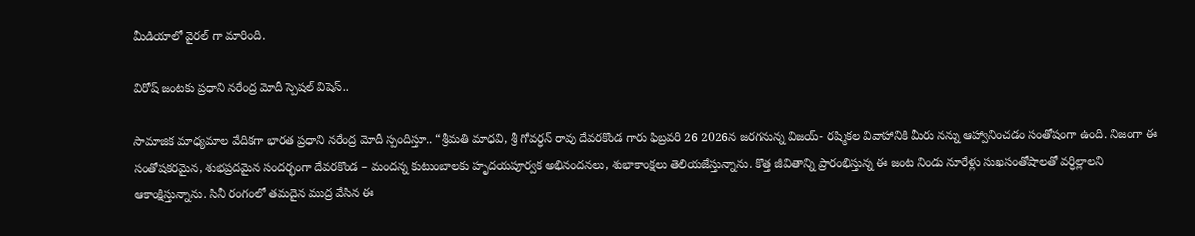మీడియాలో వైరల్ గా మారింది.

విరోష్ జంటకు ప్రధాని నరేంద్ర మోదీ స్పెషల్ విషెస్..

సామాజిక మాధ్యమాల వేదికగా భారత ప్రధాని నరేంద్ర మోదీ స్పందిస్తూ.. “శ్రీమతి మాధవి, శ్రీ గోవర్ధన్ రావు దేవరకొండ గారు ఫిబ్రవరి 26 2026న జరగనున్న విజయ్- రష్మికల వివాహానికి మీరు నన్ను ఆహ్వానించడం సంతోషంగా ఉంది. నిజంగా ఈ సంతోషకరమైన, శుభప్రదమైన సందర్భంగా దేవరకొండ – మందన్న కుటుంబాలకు హృదయపూర్వక అభినందనలు, శుభాకాంక్షలు తెలియజేస్తున్నాను. కొత్త జీవితాన్ని ప్రారంభిస్తున్న ఈ జంట నిండు నూరేళ్లు సుఖసంతోషాలతో వర్ధిల్లాలని ఆకాంక్షిస్తున్నాను. సినీ రంగంలో తమదైన ముద్ర వేసిన ఈ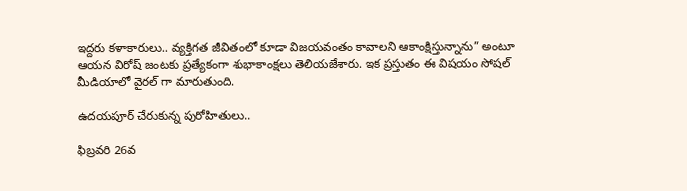ఇద్దరు కళాకారులు.. వ్యక్తిగత జీవితంలో కూడా విజయవంతం కావాలని ఆకాంక్షిస్తున్నాను” అంటూ ఆయన విరోష్ జంటకు ప్రత్యేకంగా శుభాకాంక్షలు తెలియజేశారు. ఇక ప్రస్తుతం ఈ విషయం సోషల్ మీడియాలో వైరల్ గా మారుతుంది.

ఉదయపూర్ చేరుకున్న పురోహితులు..

ఫిబ్రవరి 26వ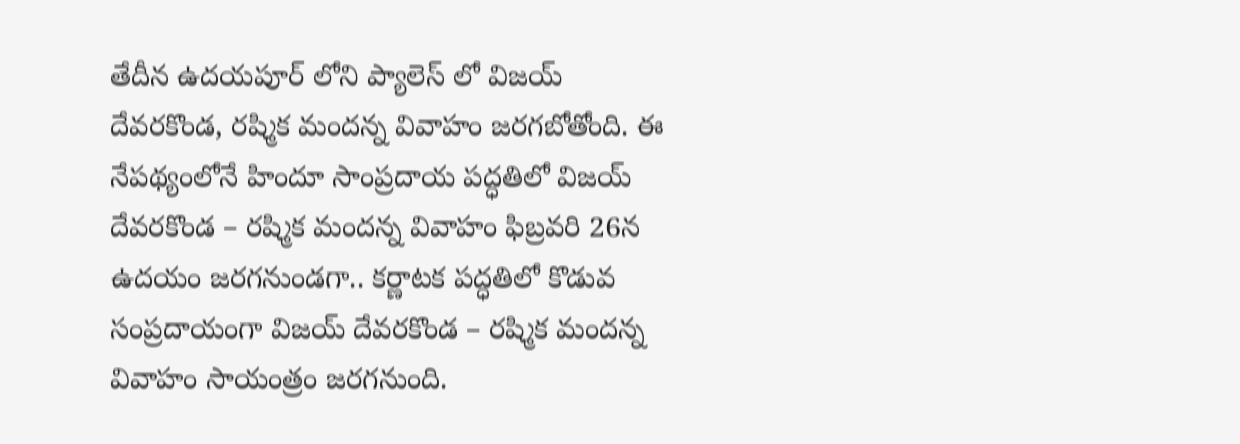తేదీన ఉదయపూర్ లోని ప్యాలెస్ లో విజయ్ దేవరకొండ, రష్మిక మందన్న వివాహం జరగబోతోంది. ఈ నేపథ్యంలోనే హిందూ సాంప్రదాయ పద్ధతిలో విజయ్ దేవరకొండ – రష్మిక మందన్న వివాహం ఫిబ్రవరి 26న ఉదయం జరగనుండగా.. కర్ణాటక పద్ధతిలో కొడువ సంప్రదాయంగా విజయ్ దేవరకొండ – రష్మిక మందన్న వివాహం సాయంత్రం జరగనుంది.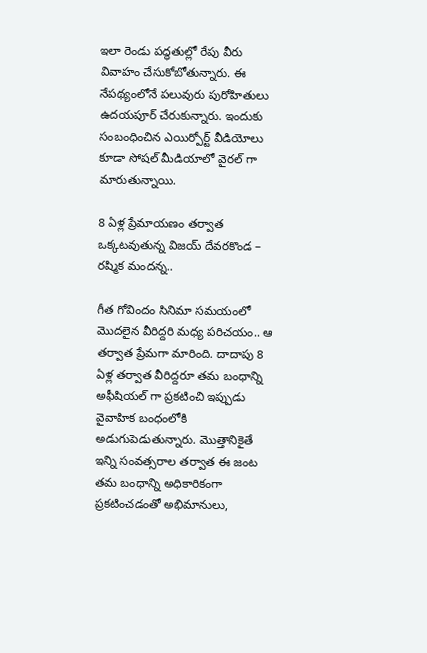ఇలా రెండు పద్ధతుల్లో రేపు వీరు వివాహం చేసుకోబోతున్నారు. ఈ నేపథ్యంలోనే పలువురు పురోహితులు ఉదయపూర్ చేరుకున్నారు. ఇందుకు సంబంధించిన ఎయిర్పోర్ట్ వీడియోలు కూడా సోషల్ మీడియాలో వైరల్ గా మారుతున్నాయి.

8 ఏళ్ల ప్రేమాయణం తర్వాత ఒక్కటవుతున్న విజయ్ దేవరకొండ – రష్మిక మందన్న..

గీత గోవిందం సినిమా సమయంలో మొదలైన వీరిద్దరి మధ్య పరిచయం.. ఆ తర్వాత ప్రేమగా మారింది. దాదాపు 8 ఏళ్ల తర్వాత వీరిద్దరూ తమ బంధాన్ని అఫీషియల్ గా ప్రకటించి ఇప్పుడు వైవాహిక బంధంలోకి అడుగుపెడుతున్నారు. మొత్తానికైతే ఇన్ని సంవత్సరాల తర్వాత ఈ జంట తమ బంధాన్ని అధికారికంగా ప్రకటించడంతో అభిమానులు,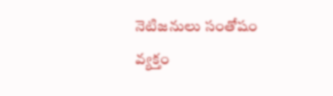నెటిజనులు సంతోషం వ్యక్తం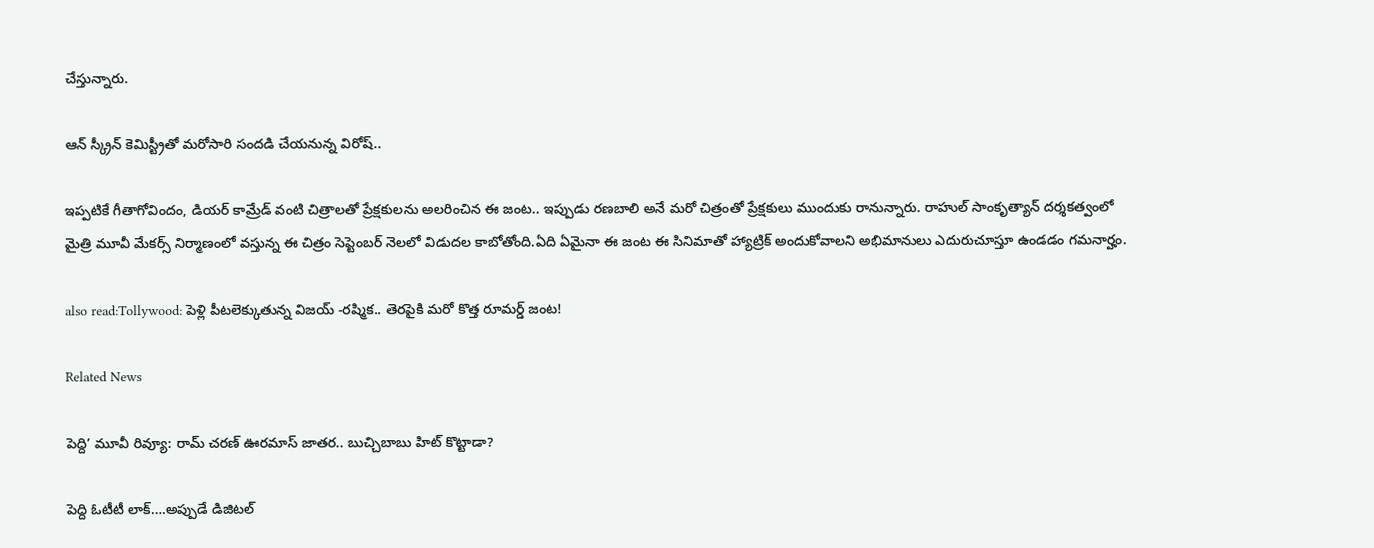చేస్తున్నారు.

ఆన్ స్క్రీన్ కెమిస్ట్రీతో మరోసారి సందడి చేయనున్న విరోష్..

ఇప్పటికే గీతాగోవిందం, డియర్ కామ్రేడ్ వంటి చిత్రాలతో ప్రేక్షకులను అలరించిన ఈ జంట.. ఇప్పుడు రణబాలి అనే మరో చిత్రంతో ప్రేక్షకులు ముందుకు రానున్నారు. రాహుల్ సాంకృత్యాన్ దర్శకత్వంలో మైత్రి మూవీ మేకర్స్ నిర్మాణంలో వస్తున్న ఈ చిత్రం సెప్టెంబర్ నెలలో విడుదల కాబోతోంది.ఏది ఏమైనా ఈ జంట ఈ సినిమాతో హ్యాట్రిక్ అందుకోవాలని అభిమానులు ఎదురుచూస్తూ ఉండడం గమనార్హం.

also read:Tollywood: పెళ్లి పీటలెక్కుతున్న విజయ్ -రష్మిక.. తెరపైకి మరో కొత్త రూమర్డ్ జంట!

Related News

పెద్ది’ మూవీ రివ్యూ: రామ్ చరణ్ ఊరమాస్ జాతర.. బుచ్చిబాబు హిట్ కొట్టాడా?

పెద్ది ఓటీటీ లాక్….అప్పుడే డిజిటల్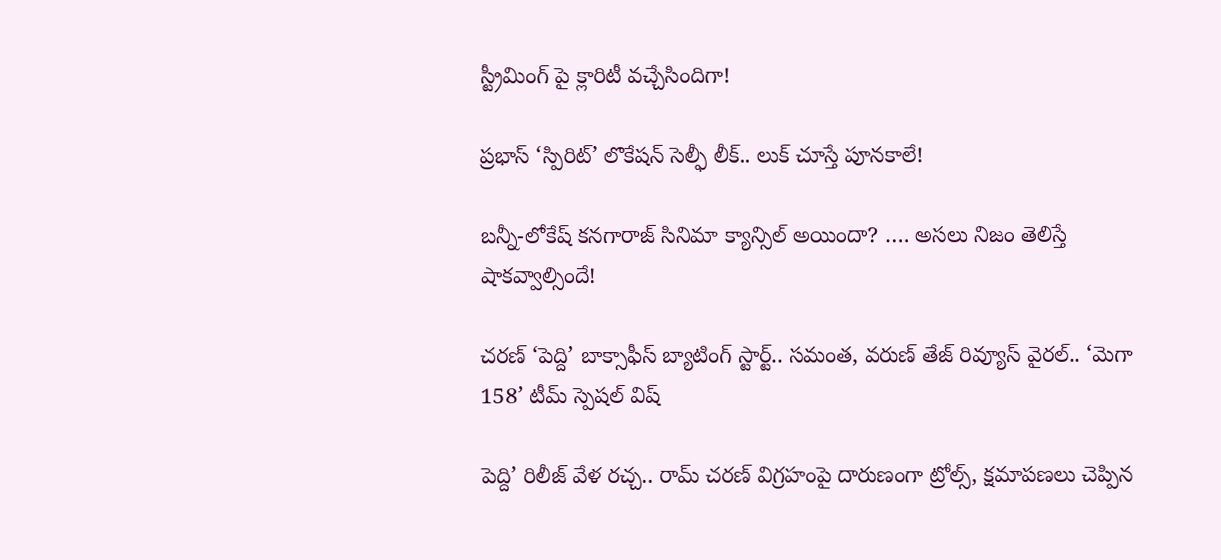స్ట్రీమింగ్ పై క్లారిటీ వచ్చేసిందిగా!

ప్రభాస్ ‘స్పిరిట్’ లొకేషన్ సెల్ఫీ లీక్.. లుక్ చూస్తే పూనకాలే!

బన్నీ-లోకేష్ కనగారాజ్ సినిమా క్యాన్సిల్ అయిందా? …. అసలు నిజం తెలిస్తే షాకవ్వాల్సిందే!

చరణ్ ‘పెద్ది’ బాక్సాఫీస్ బ్యాటింగ్ స్టార్ట్.. సమంత, వరుణ్ తేజ్ రివ్యూస్ వైరల్.. ‘మెగా 158’ టీమ్ స్పెషల్ విష్

పెద్ది’ రిలీజ్ వేళ రచ్చ.. రామ్ చరణ్ విగ్రహంపై దారుణంగా ట్రోల్స్, క్షమాపణలు చెప్పిన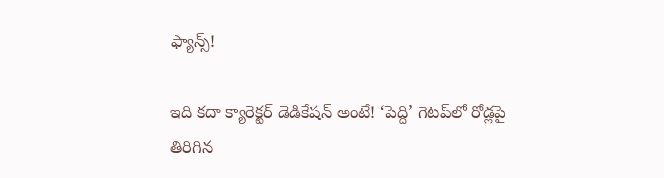ఫ్యాన్స్!

ఇది కదా క్యారెక్టర్ డెడికేషన్ అంటే! ‘పెద్ది’ గెటప్‌లో రోడ్లపై తిరిగిన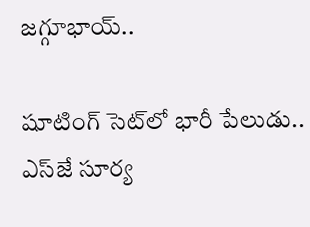జగ్గూభాయ్..

షూటింగ్ సెట్‌లో భారీ పేలుడు.. ఎస్‌జే సూర్య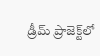డ్రీమ్ ప్రాజెక్ట్‌లో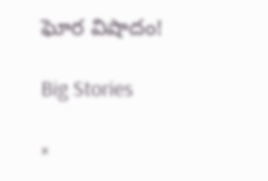ఘోర విషాదం!

Big Stories

×